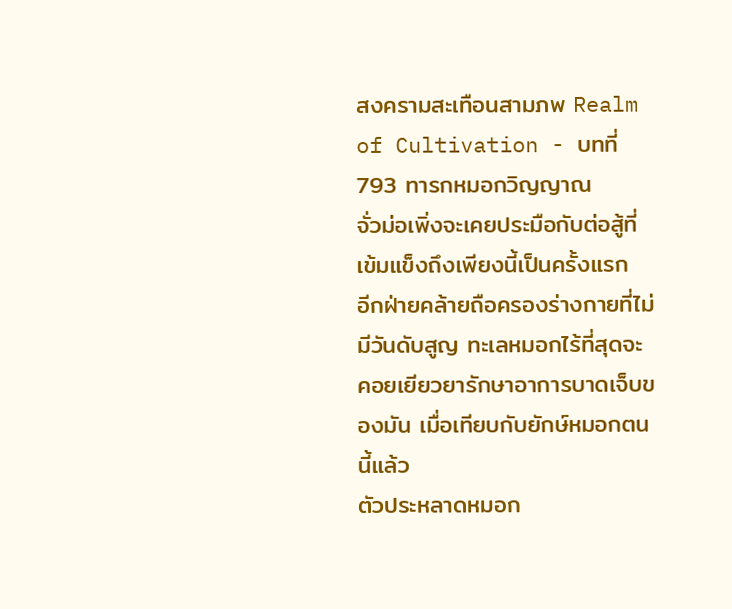สงครามสะเทือนสามภพ Realm of Cultivation - บทที่ 793 ทารกหมอกวิญญาณ
จั่วม่อเพิ่งจะเคยประมือกับต่อสู้ที่เข้มแข็งถึงเพียงนี้เป็นครั้งแรก
อีกฝ่ายคล้ายถือครองร่างกายที่ไม่มีวันดับสูญ ทะเลหมอกไร้ที่สุดจะ
คอยเยียวยารักษาอาการบาดเจ็บของมัน เมื่อเทียบกับยักษ์หมอกตนนี้แล้ว
ตัวประหลาดหมอก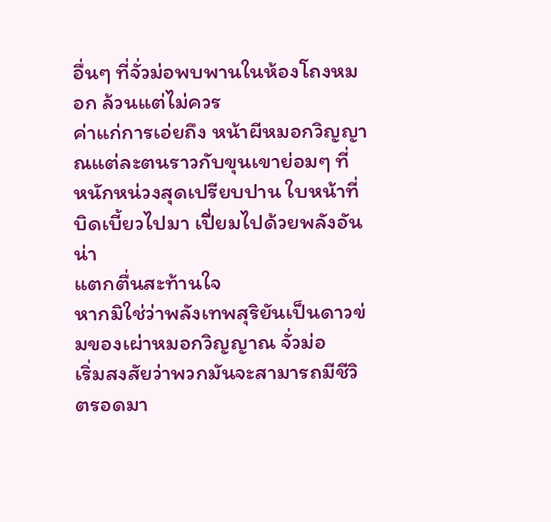อื่นๆ ที่จั่วม่อพบพานในห้องโถงหมอก ล้วนแต่ไม่ควร
ค่าแก่การเอ่ยถึง หน้าผีหมอกวิญญาณแต่ละตนราวกับขุนเขาย่อมๆ ที่
หนักหน่วงสุดเปรียบปาน ใบหน้าที่บิดเบี้ยวไปมา เปี่ยมไปด้วยพลังอันน่า
แตกตื่นสะท้านใจ
หากมิใช่ว่าพลังเทพสุริยันเป็นดาวข่มของเผ่าหมอกวิญญาณ จั่วม่อ
เริ่มสงสัยว่าพวกมันจะสามารถมีชีวิตรอดมา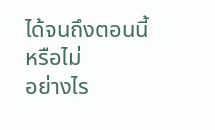ได้จนถึงตอนนี้หรือไม่
อย่างไร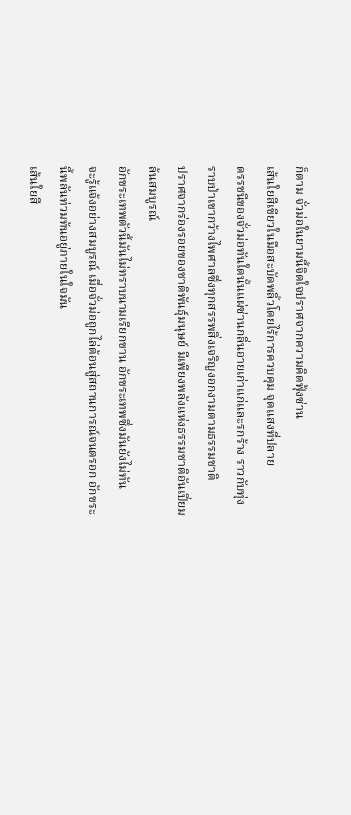ก็ตาม จั่วม่อในยามนี้จิตใจปราศจากความคิดฟุ้งซ่าน
เส้นใยสีเขียวในมือสะบัดพลิ้วโดยไร้การควบคุม จุดแสงที่ปลาย
ดรรชนีของจั่วม่อทันใดนั้นแผ่ซ่านกลิ่นอายเก่าแก่และรกร้าง ราวกับทุ่ง
ราบป่าเขากว้างไพศาลซึ่งทุกสรรพสิ่งเจริญงอกงามตามธรรมชาติ
ปราศจากร่องรอยของชาติพันธุ์มนุษย์ มีเพียงพลังแห่งธรรมชาติอันเปี่ยม
ล้นสมบูรณ์
อักขระเทพตัวนี้มันไม่ทราบนามเรียกขาน อักขระเทพซึ่งมันยังไม่ทัน
จะรู้แจ้งอย่างสมบูรณ์ เมื่อจั่วม่อถูกไล่ต้อนสู่สถานการณ์จนตรอก อักขระ
นี้พลันท่วมท้นอยู่ภายในใจมัน
เส้นใยสี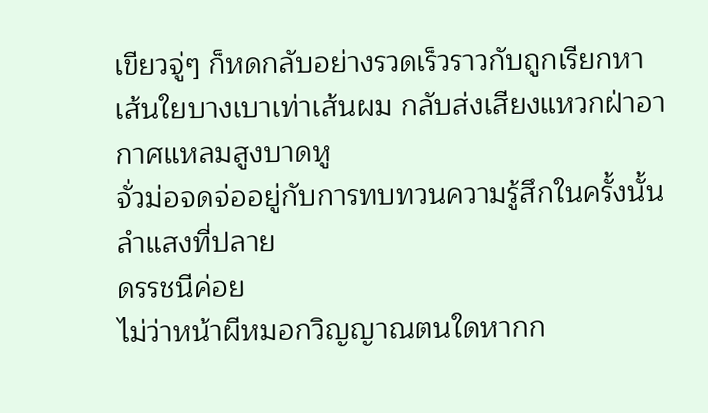เขียวจู่ๆ ก็หดกลับอย่างรวดเร็วราวกับถูกเรียกหา
เส้นใยบางเบาเท่าเส้นผม กลับส่งเสียงแหวกฝ่าอากาศแหลมสูงบาดหู
จั่วม่อจดจ่ออยู่กับการทบทวนความรู้สึกในครั้งนั้น ลำแสงที่ปลาย
ดรรชนีค่อย
ไม่ว่าหน้าผีหมอกวิญญาณตนใดหากก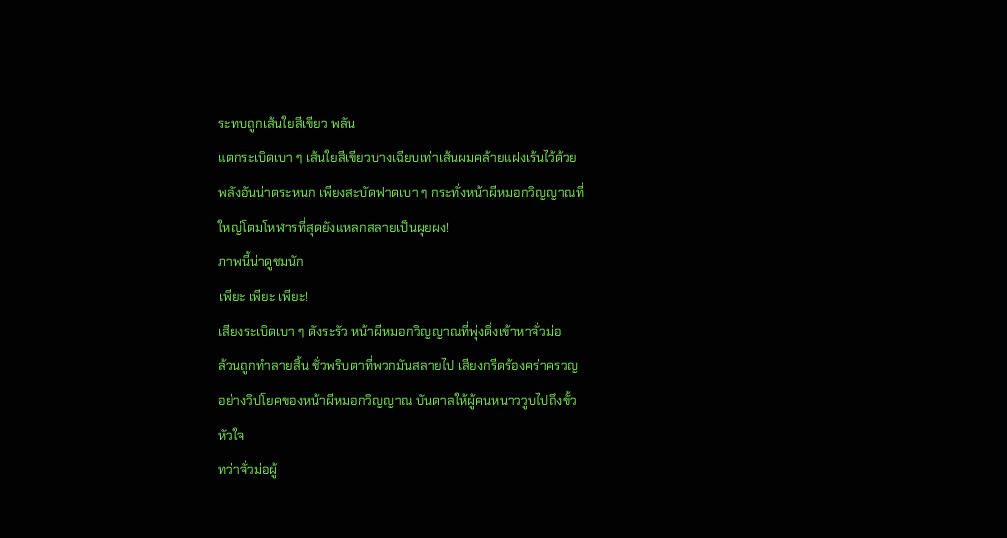ระทบถูกเส้นใยสีเขียว พลัน
แตกระเบิดเบา ๆ เส้นใยสีเขียวบางเฉียบเท่าเส้นผมคล้ายแฝงเร้นไว้ด้วย
พลังอันน่าตระหนก เพียงสะบัดฟาดเบา ๆ กระทั่งหน้าผีหมอกวิญญาณที่
ใหญ่โตมโหฬารที่สุดยังแหลกสลายเป็นผุยผง!
ภาพนี้น่าดูชมนัก
เพียะ เพียะ เพียะ!
เสียงระเบิดเบา ๆ ดังระรัว หน้าผีหมอกวิญญาณที่พุ่งดิ่งเข้าหาจั่วม่อ
ล้วนถูกทำลายสิ้น ชั่วพริบตาที่พวกมันสลายไป เสียงกรีดร้องคร่าครวญ
อย่างวิปโยคของหน้าผีหมอกวิญญาณ บันดาลให้ผู้คนหนาววูบไปถึงขั้ว
หัวใจ
ทว่าจั่วม่อผู้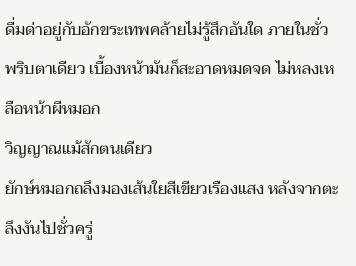ดื่มด่าอยู่กับอักขระเทพคล้ายไม่รู้สึกอันใด ภายในชั่ว
พริบตาเดียว เบื้องหน้ามันก็สะอาดหมดจด ไม่หลงเหลือหน้าผีหมอก
วิญญาณแม้สักตนเดียว
ยักษ์หมอกถลึงมองเส้นใยสีเขียวเรืองแสง หลังจากตะลึงงันไปชั่วครู่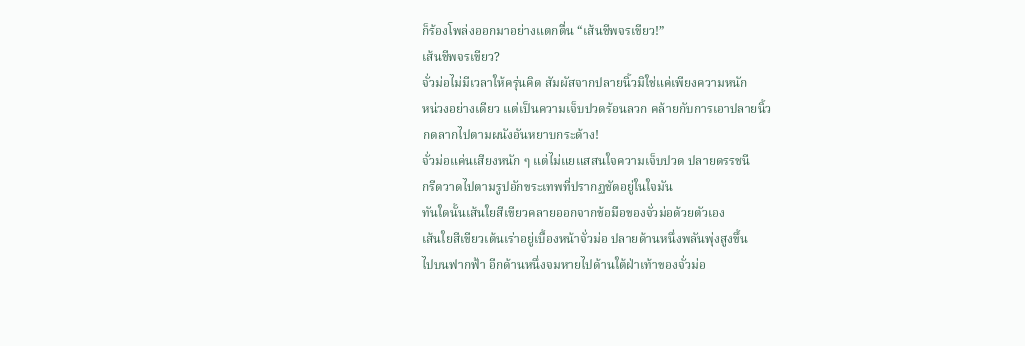ก็ร้องโพล่งออกมาอย่างแตกตื่น “เส้นชีพจรเขียว!”
เส้นชีพจรเขียว?
จั่วม่อไม่มีเวลาให้ครุ่นคิด สัมผัสจากปลายนิ้วมิใช่แค่เพียงความหนัก
หน่วงอย่างเดียว แต่เป็นความเจ็บปวดร้อนลวก คล้ายกับการเอาปลายนิ้ว
กดลากไปตามผนังอันหยาบกระด้าง!
จั่วม่อแค่นเสียงหนัก ๆ แต่ไม่แยแสสนใจความเจ็บปวด ปลายดรรชนี
กรีดวาดไปตามรูปอักขระเทพที่ปรากฏชัดอยู่ในใจมัน
ทันใดนั้นเส้นใยสีเขียวคลายออกจากข้อมือของจั่วม่อด้วยตัวเอง
เส้นใยสีเขียวเต้นเร่าอยู่เบื้องหน้าจั่วม่อ ปลายด้านหนึ่งพลันพุ่งสูงขึ้น
ไปบนฟากฟ้า อีกด้านหนึ่งจมหายไปด้านใต้ฝ่าเท้าของจั่วม่อ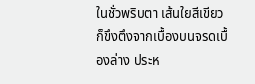ในชั่วพริบตา เส้นใยสีเขียวก็ขึงตึงจากเบื้องบนจรดเบื้องล่าง ประห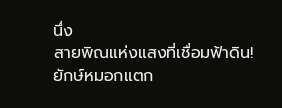นึ่ง
สายพิณแห่งแสงที่เชื่อมฟ้าดิน!
ยักษ์หมอกแตก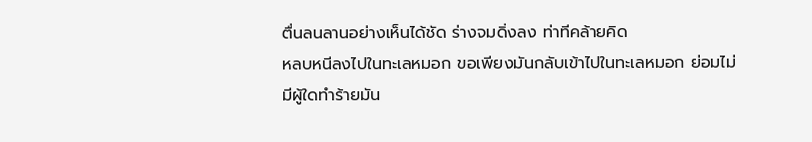ตื่นลนลานอย่างเห็นได้ชัด ร่างจมดิ่งลง ท่าทีคล้ายคิด
หลบหนีลงไปในทะเลหมอก ขอเพียงมันกลับเข้าไปในทะเลหมอก ย่อมไม่
มีผู้ใดทำร้ายมัน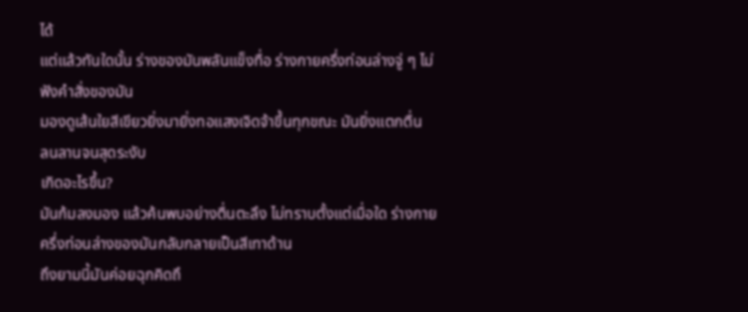ได้
แต่แล้วทันใดนั้น ร่างของมันพลันแข็งทื่อ ร่างกายครึ่งท่อนล่างจู่ ๆ ไม่
ฟังคำสั่งของมัน
มองดูเส้นใยสีเขียวยิ่งมายิ่งทอแสงเจิดจ้าขึ้นทุกขณะ มันยิ่งแตกตื่น
ลนลานจนสุดระงับ
เกิดอะไรขึ้น?
มันก้มลงมอง แล้วค้นพบอย่างตื่นตะลึง ไม่ทราบตั้งแต่เมื่อใด ร่างกาย
ครึ่งท่อนล่างของมันกลับกลายเป็นสีเทาด้าน
ถึงยามนี้มันค่อยฉุกคิดถึ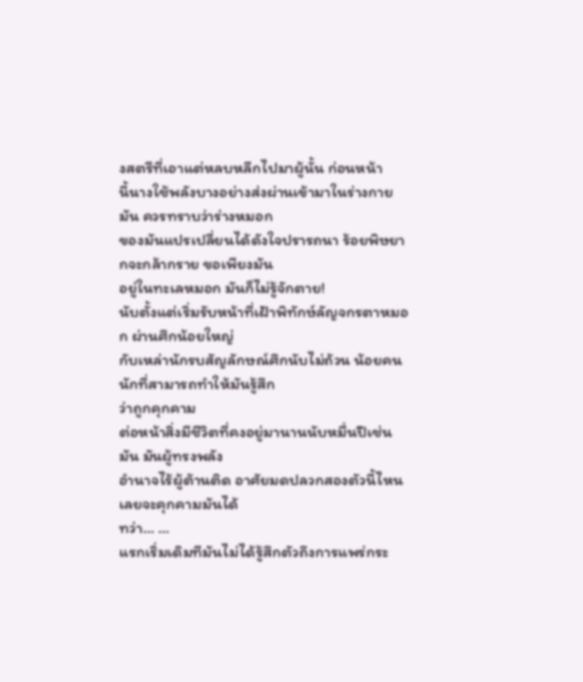งสตรีที่เอาแต่หลบหลีกไปมาผู้นั้น ก่อนหน้า
นี้นางใช้พลังบางอย่างส่งผ่านเข้ามาในร่างกายมัน ควรทราบว่าร่างหมอก
ของมันแปรเปลี่ยนได้ดังใจปรารถนา ร้อยพิษยากจะกล้ากราย ขอเพียงมัน
อยู่ในทะเลหมอก มันก็ไม่รู้จักตาย!
นับตั้งแต่เริ่มรับหน้าที่เฝ้าพิทักษ์ลัญจกรตาหมอก ผ่านศึกน้อยใหญ่
กับเหล่านักรบสัญลักษณ์ศึกนับไม่ถ้วน น้อยคนนักที่สามารถทำให้มันรู้สึก
ว่าถูกคุกคาม
ต่อหน้าสิ่งมีชีวิตที่คงอยู่มานานนับหมื่นปีเช่นมัน มันผู้ทรงพลัง
อำนาจไร้ผู้ต้านติด อาศัยมดปลวกสองตัวนี้ไหนเลยจะคุกคามมันได้
ทว่า… …
แรกเริ่มเดิมทีมันไม่ได้รู้สึกตัวถึงการแพร่กระ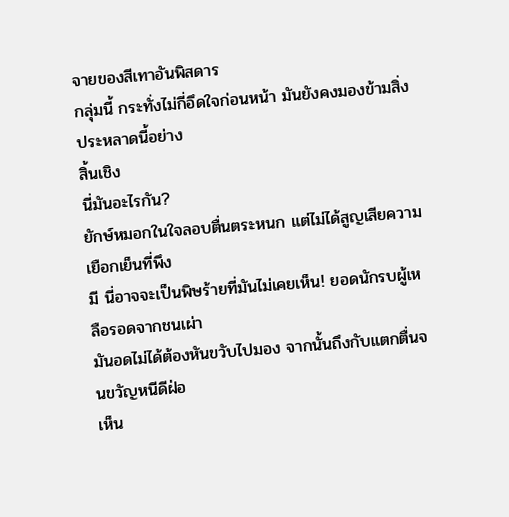จายของสีเทาอันพิสดาร
กลุ่มนี้ กระทั่งไม่กี่อึดใจก่อนหน้า มันยังคงมองข้ามสิ่งประหลาดนี้อย่าง
สิ้นเชิง
นี่มันอะไรกัน?
ยักษ์หมอกในใจลอบตื่นตระหนก แต่ไม่ได้สูญเสียความเยือกเย็นที่พึง
มี นี่อาจจะเป็นพิษร้ายที่มันไม่เคยเห็น! ยอดนักรบผู้เหลือรอดจากชนเผ่า
มันอดไม่ได้ต้องหันขวับไปมอง จากนั้นถึงกับแตกตื่นจนขวัญหนีดีฝ่อ
เห็น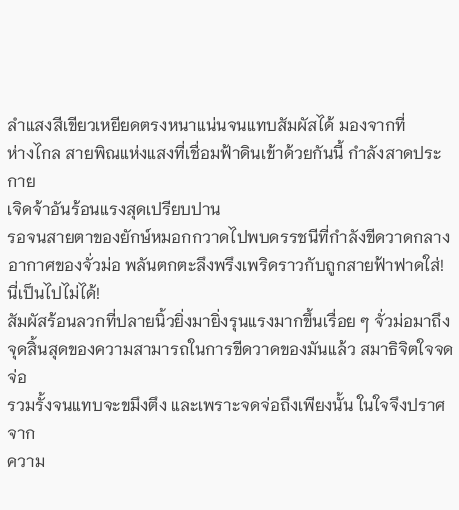ลำแสงสีเขียวเหยียดตรงหนาแน่นจนแทบสัมผัสได้ มองจากที่
ห่างไกล สายพิณแห่งแสงที่เชื่อมฟ้าดินเข้าด้วยกันนี้ กำลังสาดประกาย
เจิดจ้าอันร้อนแรงสุดเปรียบปาน
รอจนสายตาของยักษ์หมอกกวาดไปพบดรรชนีที่กำลังขีดวาดกลาง
อากาศของจั่วม่อ พลันตกตะลึงพรึงเพริดราวกับถูกสายฟ้าฟาดใส่!
นี่เป็นไปไม่ได้!
สัมผัสร้อนลวกที่ปลายนิ้วยิ่งมายิ่งรุนแรงมากขึ้นเรื่อย ๆ จั่วม่อมาถึง
จุดสิ้นสุดของความสามารถในการขีดวาดของมันแล้ว สมาธิจิตใจจดจ่อ
รวมรั้งจนแทบจะขมึงตึง และเพราะจดจ่อถึงเพียงนั้น ในใจจึงปราศจาก
ความ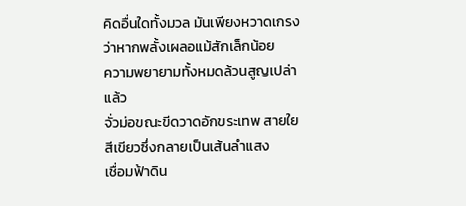คิดอื่นใดทั้งมวล มันเพียงหวาดเกรงว่าหากพลั้งเผลอแม้สักเล็กน้อย
ความพยายามทั้งหมดล้วนสูญเปล่าแล้ว
จั่วม่อขณะขีดวาดอักขระเทพ สายใยสีเขียวซึ่งกลายเป็นเส้นลำแสง
เชื่อมฟ้าดิน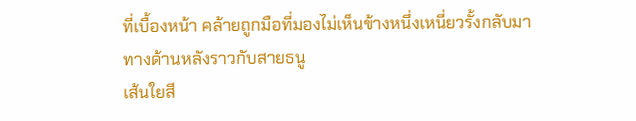ที่เบื้องหน้า คล้ายถูกมือที่มองไม่เห็นข้างหนึ่งเหนี่ยวรั้งกลับมา
ทางด้านหลังราวกับสายธนู
เส้นใยสี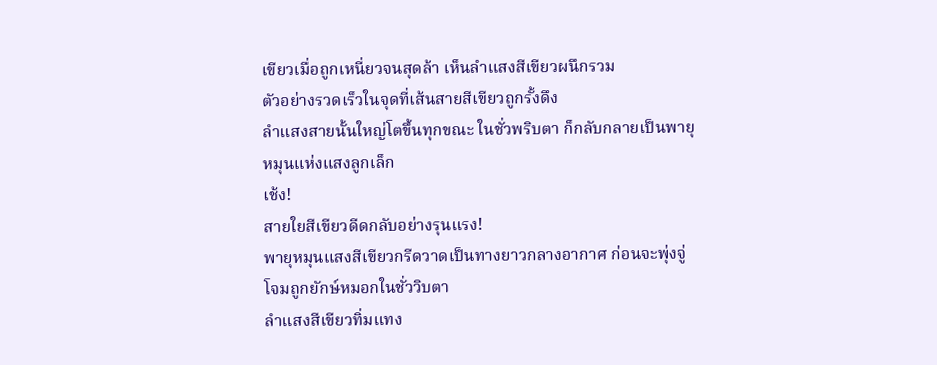เขียวเมื่อถูกเหนี่ยวจนสุดล้า เห็นลำแสงสีเขียวผนึกรวม
ตัวอย่างรวดเร็วในจุดที่เส้นสายสีเขียวถูกรั้งดึง
ลำแสงสายนั้นใหญ่โตขึ้นทุกขณะ ในชั่วพริบตา ก็กลับกลายเป็นพายุ
หมุนแห่งแสงลูกเล็ก
เช้ง!
สายใยสีเขียวดีดกลับอย่างรุนแรง!
พายุหมุนแสงสีเขียวกรีดวาดเป็นทางยาวกลางอากาศ ก่อนจะพุ่งจู่
โจมถูกยักษ์หมอกในชั่ววิบตา
ลำแสงสีเขียวทิ่มแทง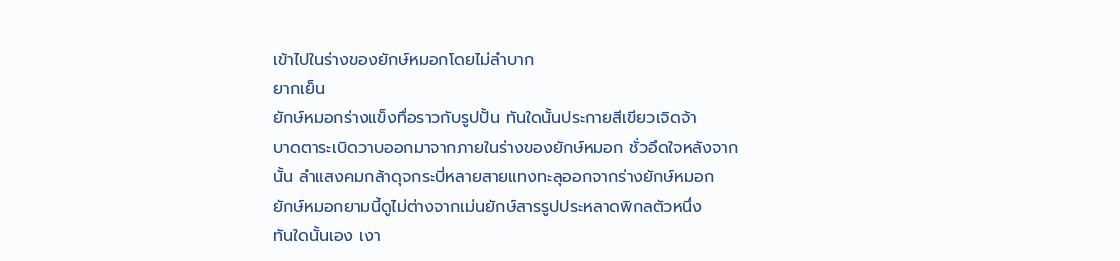เข้าไปในร่างของยักษ์หมอกโดยไม่ลำบาก
ยากเย็น
ยักษ์หมอกร่างแข็งทื่อราวกับรูปปั้น ทันใดนั้นประกายสีเขียวเจิดจ้า
บาดตาระเบิดวาบออกมาจากภายในร่างของยักษ์หมอก ชั่วอึดใจหลังจาก
นั้น ลำแสงคมกล้าดุจกระบี่หลายสายแทงทะลุออกจากร่างยักษ์หมอก
ยักษ์หมอกยามนี้ดูไม่ต่างจากเม่นยักษ์สารรูปประหลาดพิกลตัวหนึ่ง
ทันใดนั้นเอง เงา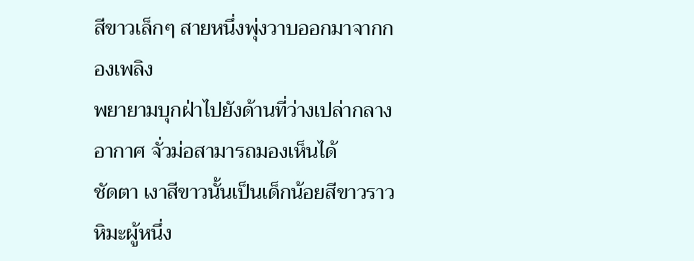สีขาวเล็กๆ สายหนึ่งพุ่งวาบออกมาจากกองเพลิง
พยายามบุกฝ่าไปยังด้านที่ว่างเปล่ากลางอากาศ จั่วม่อสามารถมองเห็นได้
ชัดตา เงาสีขาวนั้นเป็นเด็กน้อยสีขาวราวหิมะผู้หนึ่ง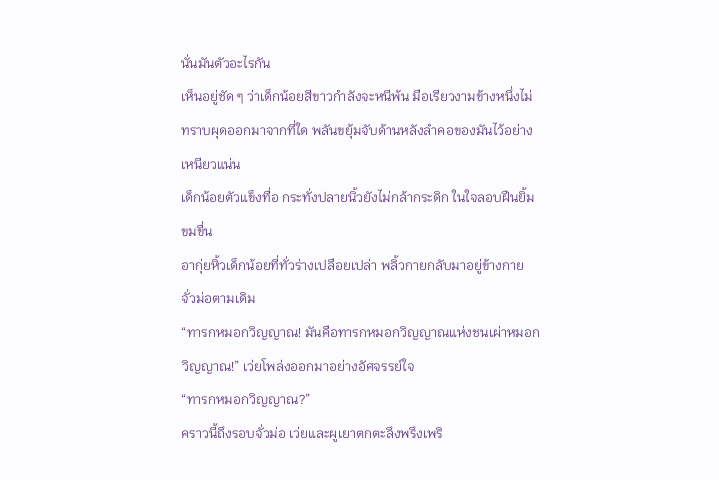นั่นมันตัวอะไรกัน
เห็นอยู่ชัด ๆ ว่าเด็กน้อยสีขาวกำลังจะหนีพ้น มือเรียวงามข้างหนึ่งไม่
ทราบผุดออกมาจากที่ใด พลันขยุ้มจับด้านหลังลำคอของมันไว้อย่าง
เหนียวแน่น
เด็กน้อยตัวแข็งทื่อ กระทั่งปลายนิ้วยังไม่กล้ากระดิก ในใจลอบฝืนยิ้ม
ขมขื่น
อากุ่ยหิ้วเด็กน้อยที่ทั่วร่างเปลือยเปล่า พลิ้วกายกลับมาอยู่ข้างกาย
จั่วม่อตามเดิม
“ทารกหมอกวิญญาณ! มันคือทารกหมอกวิญญาณแห่งชนเผ่าหมอก
วิญญาณ!” เว่ยโพล่งออกมาอย่างอัศจรรย์ใจ
“ทารกหมอกวิญญาณ?”
คราวนี้ถึงรอบจั่วม่อ เว่ยและผูเยาตกตะลึงพรึงเพริ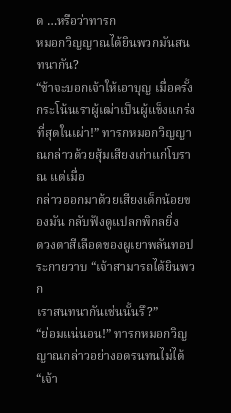ด …หรือว่าทารก
หมอกวิญญาณได้ยินพวกมันสนทนากัน?
“ข้าจะบอกเจ้าให้เอาบุญ เมื่อครั้งกระโน้นเราผู้เฒ่าเป็นผู้แข็งแกร่ง
ที่สุดในเผ่า!” ทารกหมอกวิญญาณกล่าวด้วยสุ้มเสียงเก่าแก่โบราณ แต่เมื่อ
กล่าวออกมาด้วยเสียงเด็กน้อยของมัน กลับฟังดูแปลกพิกลยิ่ง
ดวงตาสีเลือดของผูเยาพลันทอประกายวาบ “เจ้าสามารถได้ยินพวก
เราสนทนากันเช่นนั้นรึ?”
“ย่อมแน่นอน!” ทารกหมอกวิญญาณกล่าวอย่างอดรนทนไม่ได้ “เจ้า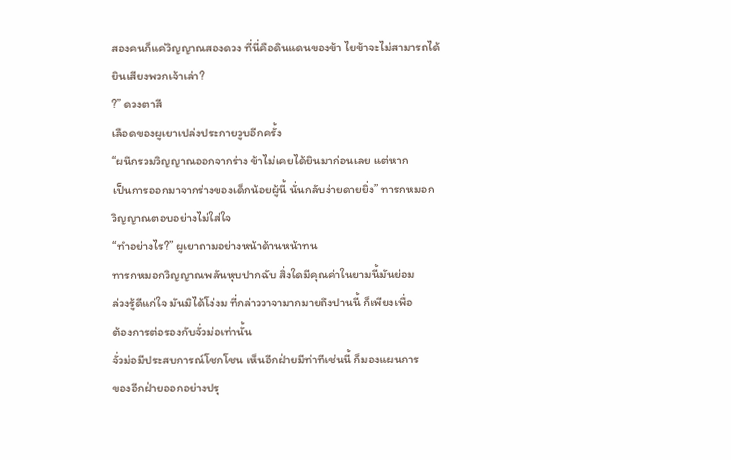สองคนก็แค่วิญญาณสองดวง ที่นี่คือดินแดนของข้า ไยข้าจะไม่สามารถได้
ยินเสียงพวกเจ้าเล่า?
?” ดวงตาสี
เลือดของผูเยาเปล่งประกายวูบอีกครั้ง
“ผนึกรวมวิญญาณออกจากร่าง ข้าไม่เคยได้ยินมาก่อนเลย แต่หาก
เป็นการออกมาจากร่างของเด็กน้อยผู้นี้ นั่นกลับง่ายดายยิ่ง” ทารกหมอก
วิญญาณตอบอย่างไม่ใส่ใจ
“ทำอย่างไร?” ผูเยาถามอย่างหน้าด้านหน้าทน
ทารกหมอกวิญญาณพลันหุบปากฉับ สิ่งใดมีคุณค่าในยามนี้มันย่อม
ล่วงรู้ดีแก่ใจ มันมิได้โง่งม ที่กล่าววาจามากมายถึงปานนี้ ก็เพียงเพื่อ
ต้องการต่อรองกับจั่วม่อเท่านั้น
จั่วม่อมีประสบการณ์โชกโชน เห็นอีกฝ่ายมีท่าทีเช่นนี้ ก็มองแผนการ
ของอีกฝ่ายออกอย่างปรุ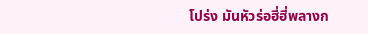โปร่ง มันหัวร่อฮี่ฮี่พลางก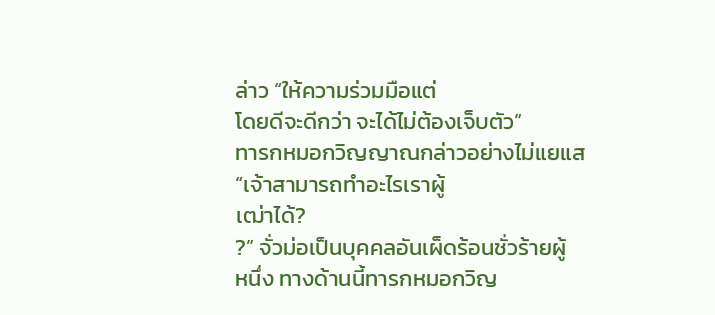ล่าว “ให้ความร่วมมือแต่
โดยดีจะดีกว่า จะได้ไม่ต้องเจ็บตัว”
ทารกหมอกวิญญาณกล่าวอย่างไม่แยแส “เจ้าสามารถทำอะไรเราผู้
เฒ่าได้?
?” จั่วม่อเป็นบุคคลอันเผ็ดร้อนชั่วร้ายผู้
หนึ่ง ทางด้านนี้ทารกหมอกวิญ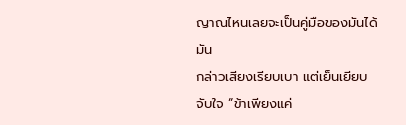ญาณไหนเลยจะเป็นคู่มือของมันได้ มัน
กล่าวเสียงเรียบเบา แต่เย็นเยียบจับใจ “ข้าเพียงแค่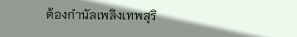ต้องกำนัลเพลิงเทพสุริ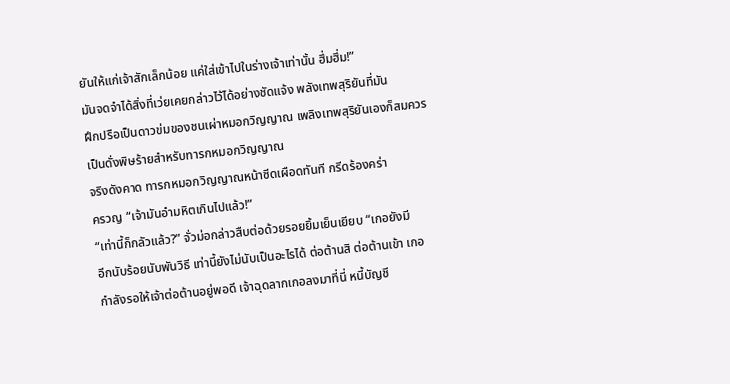ยันให้แก่เจ้าสักเล็กน้อย แค่ใส่เข้าไปในร่างเจ้าเท่านั้น ฮึ่มฮึ่ม!”
มันจดจำได้สิ่งที่เว่ยเคยกล่าวไว้ได้อย่างชัดแจ้ง พลังเทพสุริยันที่มัน
ฝึกปรือเป็นดาวข่มของชนเผ่าหมอกวิญญาณ เพลิงเทพสุริยันเองก็สมควร
เป็นดั่งพิษร้ายสำหรับทารกหมอกวิญญาณ
จริงดังคาด ทารกหมอกวิญญาณหน้าซีดเผือดทันที กรีดร้องคร่า
ครวญ “เจ้ามันอำมหิตเกินไปแล้ว!”
“เท่านี้ก็กลัวแล้ว?” จั่วม่อกล่าวสืบต่อด้วยรอยยิ้มเย็นเยียบ “เกอยังมี
อีกนับร้อยนับพันวิธี เท่านี้ยังไม่นับเป็นอะไรได้ ต่อต้านสิ ต่อต้านเข้า เกอ
กำลังรอให้เจ้าต่อต้านอยู่พอดี เจ้าฉุดลากเกอลงมาที่นี่ หนี้บัญชี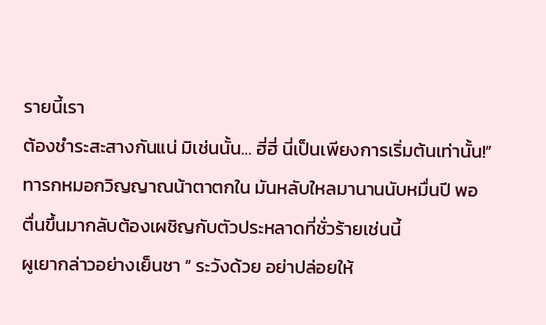รายนี้เรา
ต้องชำระสะสางกันแน่ มิเช่นนั้น… ฮี่ฮี่ นี่เป็นเพียงการเริ่มต้นเท่านั้น!”
ทารกหมอกวิญญาณน้าตาตกใน มันหลับใหลมานานนับหมื่นปี พอ
ตื่นขึ้นมากลับต้องเผชิญกับตัวประหลาดที่ชั่วร้ายเช่นนี้
ผูเยากล่าวอย่างเย็นชา “ ระวังด้วย อย่าปล่อยให้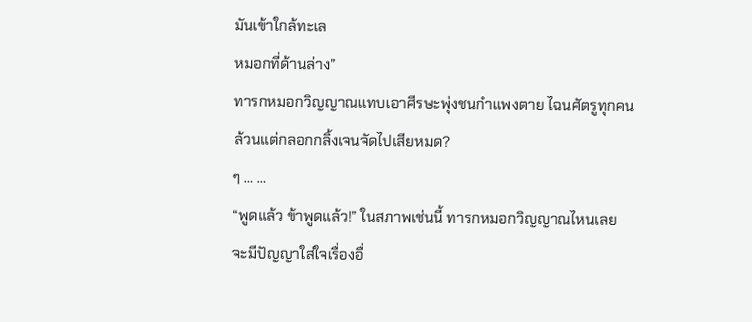มันเข้าใกล้ทะเล
หมอกที่ด้านล่าง”
ทารกหมอกวิญญาณแทบเอาศีรษะพุ่งชนกำแพงตาย ไฉนศัตรูทุกคน
ล้วนแต่กลอกกลิ้งเจนจัดไปเสียหมด?
ๆ … …
“พูดแล้ว ข้าพูดแล้ว!” ในสภาพเช่นนี้ ทารกหมอกวิญญาณไหนเลย
จะมีปัญญาใส่ใจเรื่องอื่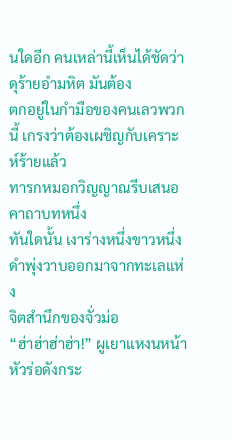นใดอีก คนเหล่านี้เห็นได้ชัดว่าดุร้ายอำมหิต มันต้อง
ตกอยู่ในกำมือของคนเลวพวกนี้ เกรงว่าต้องเผชิญกับเคราะห์ร้ายแล้ว
ทารกหมอกวิญญาณรีบเสนอคาถาบทหนึ่ง
ทันใดนั้น เงาร่างหนึ่งขาวหนึ่งดำพุ่งวาบออกมาจากทะเลแห่ง
จิตสำนึกของจั่วม่อ
“ฮ่าฮ่าฮ่าฮ่า!” ผูเยาแหงนหน้าหัวร่อดังกระ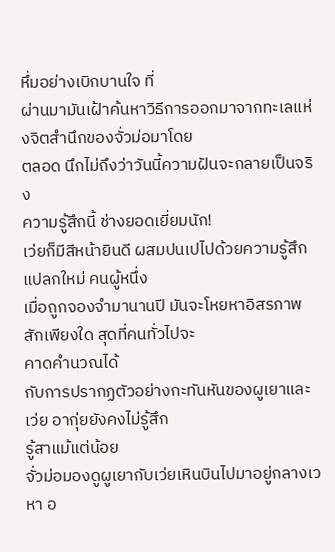หึ่มอย่างเบิกบานใจ ที่
ผ่านมามันเฝ้าค้นหาวิธีการออกมาจากทะเลแห่งจิตสำนึกของจั่วม่อมาโดย
ตลอด นึกไม่ถึงว่าวันนี้ความฝันจะกลายเป็นจริง
ความรู้สึกนี้ ช่างยอดเยี่ยมนัก!
เว่ยก็มีสีหน้ายินดี ผสมปนเปไปด้วยความรู้สึกแปลกใหม่ คนผู้หนึ่ง
เมื่อถูกจองจำมานานปี มันจะโหยหาอิสรภาพสักเพียงใด สุดที่คนทั่วไปจะ
คาดคำนวณได้
กับการปรากฏตัวอย่างกะทันหันของผูเยาและเว่ย อากุ่ยยังคงไม่รู้สึก
รู้สาแม้แต่น้อย
จั่วม่อมองดูผูเยากับเว่ยเหินบินไปมาอยู่กลางเวหา อ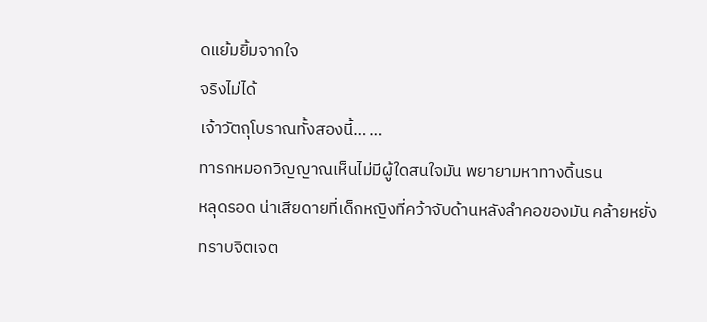ดแย้มยิ้มจากใจ
จริงไม่ได้
เจ้าวัตถุโบราณทั้งสองนี้… …
ทารกหมอกวิญญาณเห็นไม่มีผู้ใดสนใจมัน พยายามหาทางดิ้นรน
หลุดรอด น่าเสียดายที่เด็กหญิงที่คว้าจับด้านหลังลำคอของมัน คล้ายหยั่ง
ทราบจิตเจต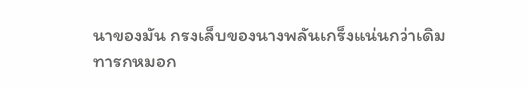นาของมัน กรงเล็บของนางพลันเกร็งแน่นกว่าเดิม
ทารกหมอก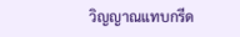วิญญาณแทบกรีด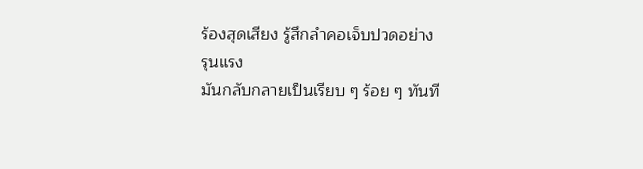ร้องสุดเสียง รู้สึกลำคอเจ็บปวดอย่าง
รุนแรง
มันกลับกลายเป็นเรียบ ๆ ร้อย ๆ ทันที